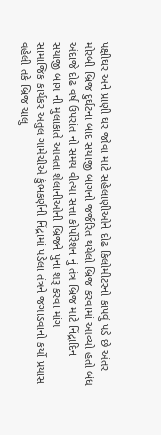પક્ષીઘર અને પ્રાણી ઘર જોવા માટે સહેલાણીઓને દોઢ કિલોમીટરનો કાપવું પડે છે અંતર
મોરબી બ્રિજ દુર્ઘટના બાદ સયાજી બાગનો જર્જરિત થયેલો બ્રિજ કરવામાં આવ્યો હતો બંધ
અંદાજે દોઢ વર્ષ ઉપરાંત નો સમય વીત્યા સત્તા કોર્પોરેશન નું તંત્ર બ્રિજ માટે નિંદ્રાદિન
સયાજી બાગ ની મુલાકાતે આવતા શેલાનીઓની બ્રિજને પુના શરૂ કરવા માંગ
સામાજિક કાર્યકર અતુલ ગામેચીએ કુંભકર્ણની નિંદ્રામાં પડેલા તંત્રને જગાડવાનો કર્યો પ્રયાસ
વહેલી તકે બ્રિજ ચાલુ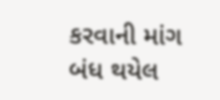કરવાની માંગ
બંધ થયેલ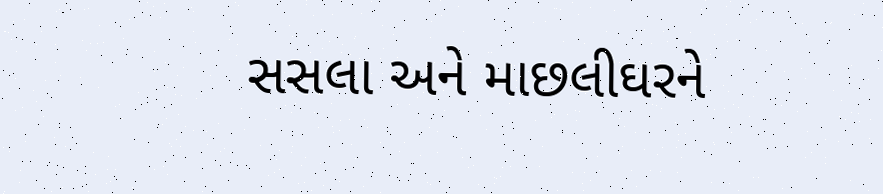સસલા અને માછલીઘરને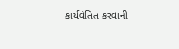કાર્યવંતિત કરવાની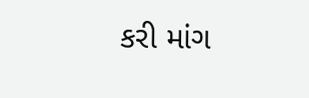કરી માંગ